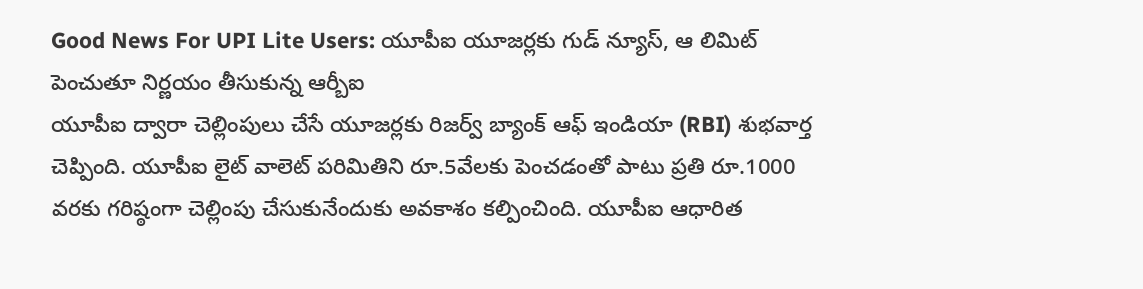Good News For UPI Lite Users: యూపీఐ యూజర్లకు గుడ్ న్యూస్, ఆ లిమిట్ పెంచుతూ నిర్ణయం తీసుకున్న ఆర్బీఐ
యూపీఐ ద్వారా చెల్లింపులు చేసే యూజర్లకు రిజర్వ్ బ్యాంక్ ఆఫ్ ఇండియా (RBI) శుభవార్త చెప్పింది. యూపీఐ లైట్ వాలెట్ పరిమితిని రూ.5వేలకు పెంచడంతో పాటు ప్రతి రూ.1000 వరకు గరిష్ఠంగా చెల్లింపు చేసుకునేందుకు అవకాశం కల్పించింది. యూపీఐ ఆధారిత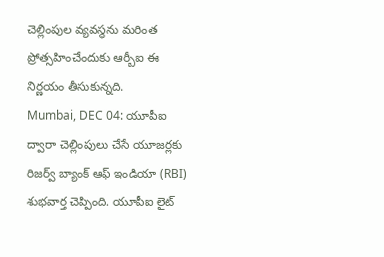చెల్లింపుల వ్యవస్థను మరింత ప్రోత్సహించేందుకు ఆర్బీఐ ఈ నిర్ణయం తీసుకున్నది.
Mumbai, DEC 04: యూపీఐ ద్వారా చెల్లింపులు చేసే యూజర్లకు రిజర్వ్ బ్యాంక్ ఆఫ్ ఇండియా (RBI) శుభవార్త చెప్పింది. యూపీఐ లైట్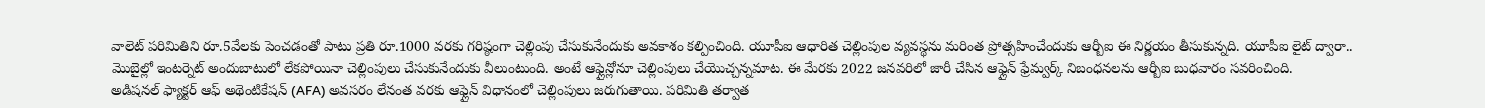వాలెట్ పరిమితిని రూ.5వేలకు పెంచడంతో పాటు ప్రతి రూ.1000 వరకు గరిష్ఠంగా చెల్లింపు చేసుకునేందుకు అవకాశం కల్పించింది. యూపీఐ ఆధారిత చెల్లింపుల వ్యవస్థను మరింత ప్రోత్సహించేందుకు ఆర్బీఐ ఈ నిర్ణయం తీసుకున్నది. యూపీఐ లైట్ ద్వారా.. మొబైల్లో ఇంటర్నెట్ అందుబాటులో లేకపోయినా చెల్లింపులు చేసుకునేందుకు వీలుంటుంది. అంటే ఆఫ్లైన్లోనూ చెల్లింపులు చేయొచ్చన్నమాట. ఈ మేరకు 2022 జనవరిలో జారీ చేసిన ఆఫ్లైన్ ఫ్రేమ్వర్క్ నిబంధనలను ఆర్బీఐ బుధవారం సవరించింది.
అడిషనల్ ఫ్యాక్టర్ ఆఫ్ అథెంటికేషన్ (AFA) అవసరం లేనంత వరకు ఆఫ్లైన్ విధానంలో చెల్లింపులు జరుగుతాయి. పరిమితి తర్వాత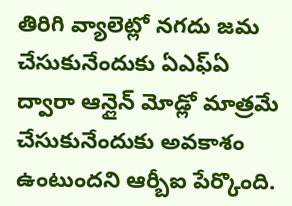తిరిగి వ్యాలెట్లో నగదు జమ చేసుకునేందుకు ఏఎఫ్ఏ ద్వారా ఆన్లైన్ మోడ్లో మాత్రమే చేసుకునేందుకు అవకాశం ఉంటుందని ఆర్బీఐ పేర్కొంది.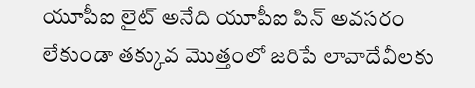యూపీఐ లైట్ అనేది యూపీఐ పిన్ అవసరం లేకుండా తక్కువ మొత్తంలో జరిపే లావాదేవీలకు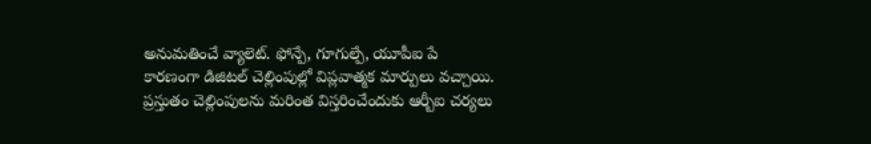అనుమతించే వ్యాలెట్. ఫోన్పే, గూగుల్పే, యూపీఐ పే కారణంగా డిజిటల్ చెల్లింపుల్లో విప్లవాత్మక మార్పులు వచ్చాయి. ప్రస్తుతం చెల్లింపులను మరింత విస్తరించేందుకు ఆర్బీఐ చర్యలు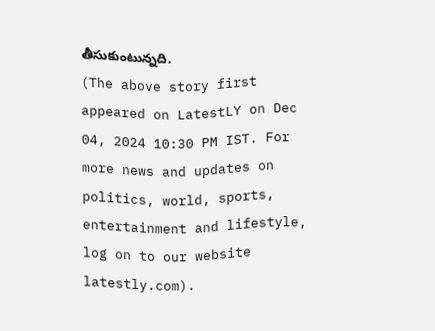తీసుకుంటున్నది.
(The above story first appeared on LatestLY on Dec 04, 2024 10:30 PM IST. For more news and updates on politics, world, sports, entertainment and lifestyle, log on to our website latestly.com).